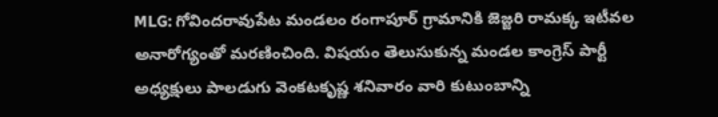MLG: గోవిందరావుపేట మండలం రంగాపూర్ గ్రామానికి జెజ్జరి రామక్క ఇటీవల అనారోగ్యంతో మరణించింది. విషయం తెలుసుకున్న మండల కాంగ్రెస్ పార్టీ అధ్యక్షులు పాలడుగు వెంకటకృష్ణ శనివారం వారి కుటుంబాన్ని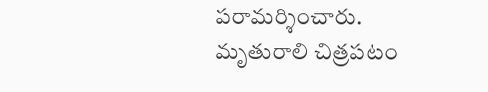పరామర్శించారు. మృతురాలి చిత్రపటం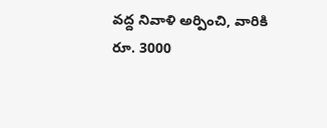వద్ద నివాళి అర్పించి, వారికి రూ. 3000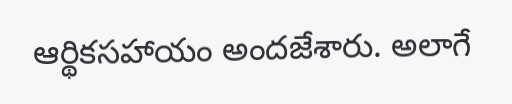ఆర్థికసహాయం అందజేశారు. అలాగే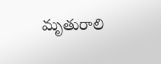మృతురాలి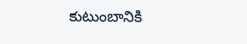కుటుంబానికి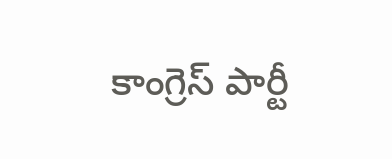కాంగ్రెస్ పార్టీ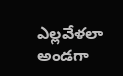ఎల్లవేళలా అండగా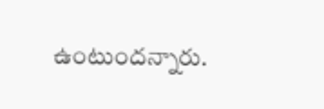ఉంటుందన్నారు.